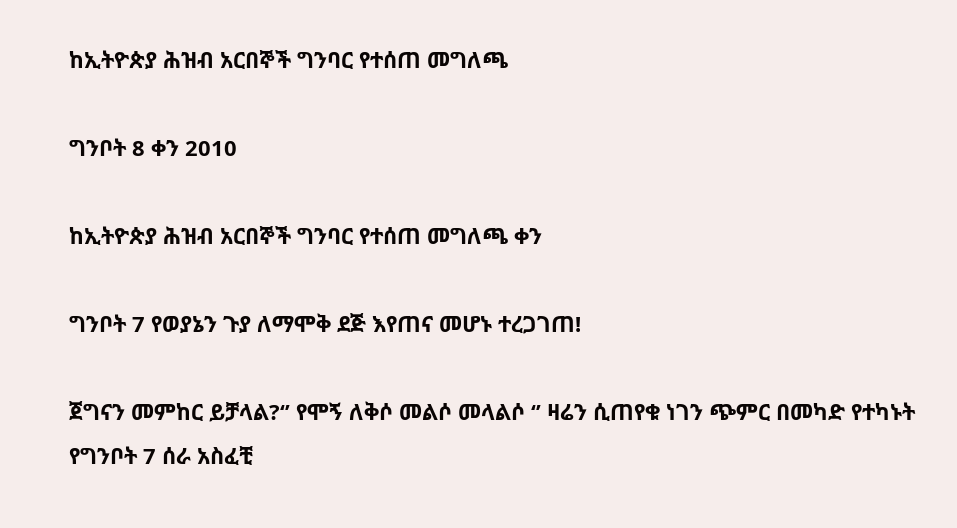ከኢትዮጵያ ሕዝብ አርበኞች ግንባር የተሰጠ መግለጫ

ግንቦት 8 ቀን 2010

ከኢትዮጵያ ሕዝብ አርበኞች ግንባር የተሰጠ መግለጫ ቀን

ግንቦት 7 የወያኔን ጉያ ለማሞቅ ደጅ እየጠና መሆኑ ተረጋገጠ!

ጀግናን መምከር ይቻላል?‘’ የሞኝ ለቅሶ መልሶ መላልሶ ‘’ ዛሬን ሲጠየቁ ነገን ጭምር በመካድ የተካኑት የግንቦት 7 ሰራ አስፈቺ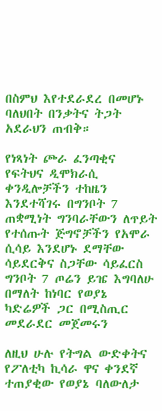በስምህ እየተደራደረ በመሆኑ ባለህበት በንቃትና ትጋት አደራህን ጠብቅ።

የነጻነት ጮራ ፈንጣቂና የፍትህና ዲሞክራሲ ቀንዲሎቻችን ተከዜን እንደተሻገሩ በግንቦት 7 ጠቋሚነት ግንባራቸውን ለጥይት የተሰጡት ጅግኖቻችን የአሞራ ሲሳይ እንደሆኑ ደማቸው ሳይደርቅና ስጋቸው ሳይፈርስ ግንቦት 7 ጦሬን ይዤ እግባለሁ በማለት ከነባር የወያኔ ካድሬዎች ጋር በሚስጢር መደራደር መጀመሩን

ለዚህ ሁሉ የትግል ውድቀትና የፖለቲካ ኪሳራ ዋና ቀንደኛ ተጠያቂው የወያኔ ባለውለታ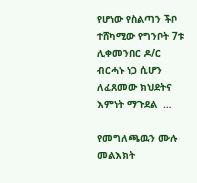የሆነው የስልጣን ችቦ ተሸካሚው የግንቦት 7ቱ ሊቀመንበር ዶ/ር ብርሓኑ ነጋ ሲሆን ለፈጸመው ክህደትና እምነት ማጉደል  …

የመግለጫዉን ሙሉ መልእክት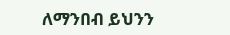ለማንበብ ይህንን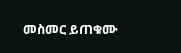መስመር ይጠቁሙ